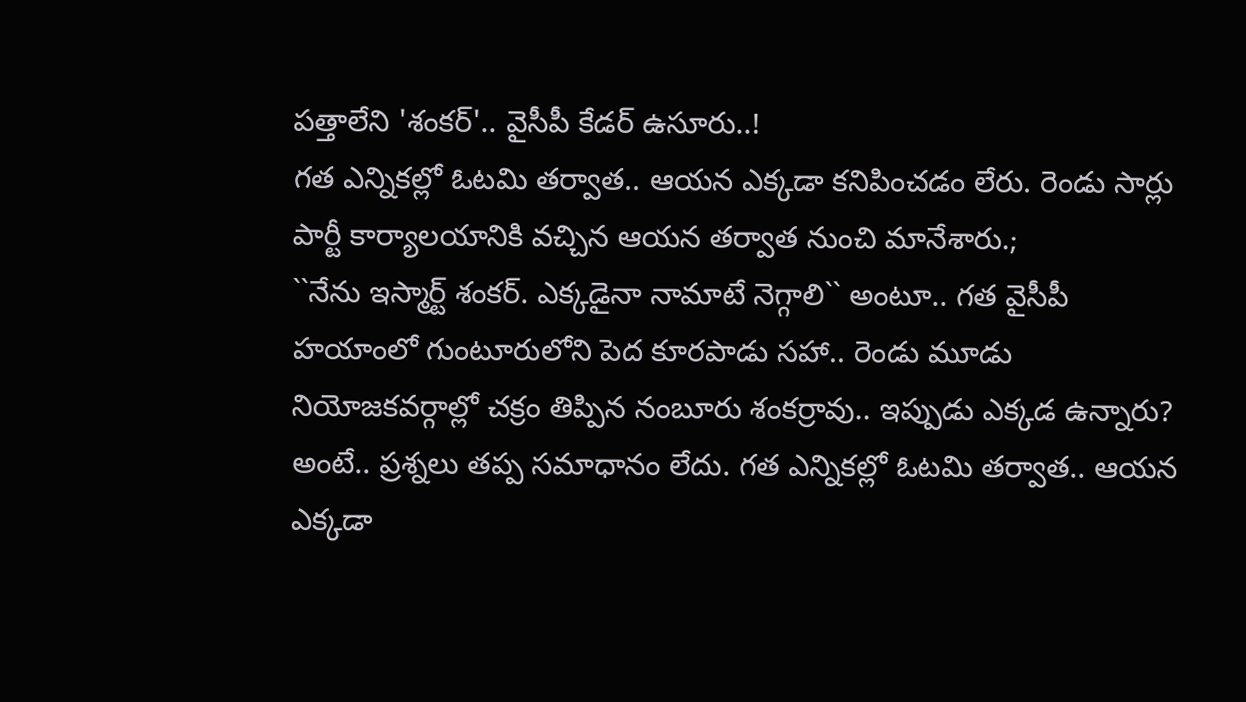పత్తాలేని 'శంకర్'.. వైసీపీ కేడర్ ఉసూరు..!
గత ఎన్నికల్లో ఓటమి తర్వాత.. ఆయన ఎక్కడా కనిపించడం లేరు. రెండు సార్లు పార్టీ కార్యాలయానికి వచ్చిన ఆయన తర్వాత నుంచి మానేశారు.;
``నేను ఇస్మార్ట్ శంకర్. ఎక్కడైనా నామాటే నెగ్గాలి`` అంటూ.. గత వైసీపీ హయాంలో గుంటూరులోని పెద కూరపాడు సహా.. రెండు మూడు నియోజకవర్గాల్లో చక్రం తిప్పిన నంబూరు శంకర్రావు.. ఇప్పుడు ఎక్కడ ఉన్నారు? అంటే.. ప్రశ్నలు తప్ప సమాధానం లేదు. గత ఎన్నికల్లో ఓటమి తర్వాత.. ఆయన ఎక్కడా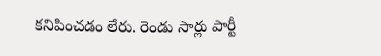కనిపించడం లేరు. రెండు సార్లు పార్టీ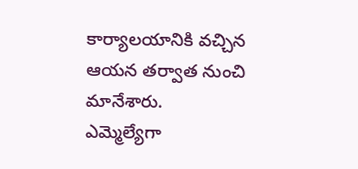కార్యాలయానికి వచ్చిన ఆయన తర్వాత నుంచి మానేశారు.
ఎమ్మెల్యేగా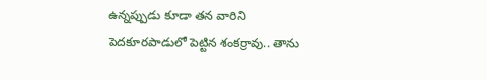ఉన్నప్పుడు కూడా తన వారిని పెదకూరపాడులో పెట్టిన శంకర్రావు.. తాను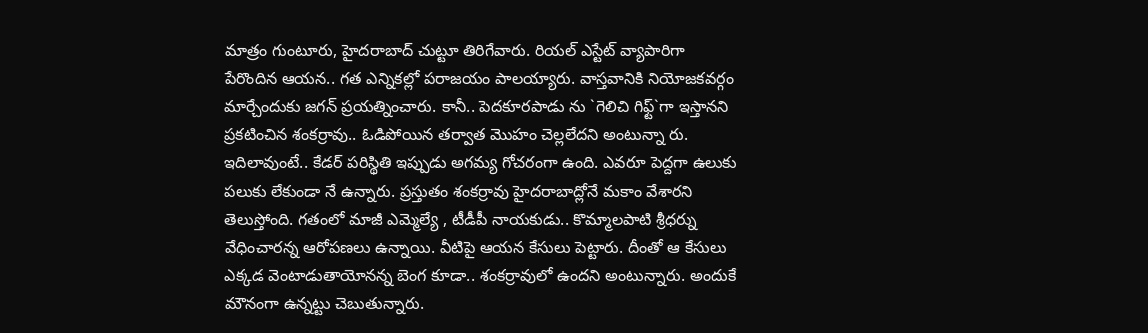మాత్రం గుంటూరు, హైదరాబాద్ చుట్టూ తిరిగేవారు. రియల్ ఎస్టేట్ వ్యాపారిగా పేరొందిన ఆయన.. గత ఎన్నికల్లో పరాజయం పాలయ్యారు. వాస్తవానికి నియోజకవర్గం మార్చేందుకు జగన్ ప్రయత్నించారు. కానీ.. పెదకూరపాడు ను `గెలిచి గిఫ్ట్`గా ఇస్తానని ప్రకటించిన శంకర్రావు.. ఓడిపోయిన తర్వాత మొహం చెల్లలేదని అంటున్నా రు.
ఇదిలావుంటే.. కేడర్ పరిస్థితి ఇప్పుడు అగమ్య గోచరంగా ఉంది. ఎవరూ పెద్దగా ఉలుకు పలుకు లేకుండా నే ఉన్నారు. ప్రస్తుతం శంకర్రావు హైదరాబాద్లోనే మకాం వేశారని తెలుస్తోంది. గతంలో మాజీ ఎమ్మెల్యే , టీడీపీ నాయకుడు.. కొమ్మాలపాటి శ్రీధర్ను వేధించారన్న ఆరోపణలు ఉన్నాయి. వీటిపై ఆయన కేసులు పెట్టారు. దీంతో ఆ కేసులు ఎక్కడ వెంటాడుతాయోనన్న బెంగ కూడా.. శంకర్రావులో ఉందని అంటున్నారు. అందుకే మౌనంగా ఉన్నట్టు చెబుతున్నారు.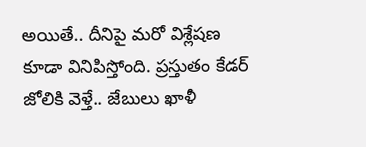అయితే.. దీనిపై మరో విశ్లేషణ కూడా వినిపిస్తోంది. ప్రస్తుతం కేడర్ జోలికి వెళ్తే.. జేబులు ఖాళీ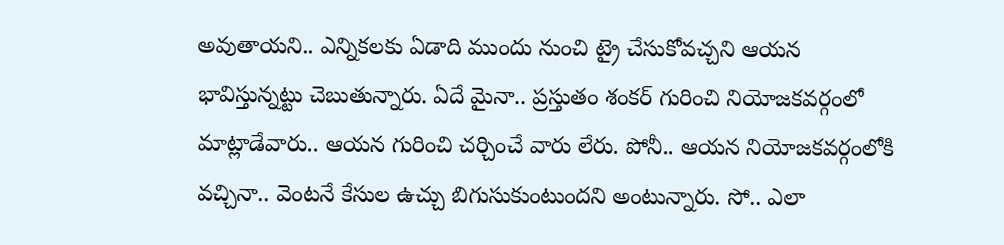అవుతాయని.. ఎన్నికలకు ఏడాది ముందు నుంచి ట్రై చేసుకోవచ్చని ఆయన భావిస్తున్నట్టు చెబుతున్నారు. ఏదే మైనా.. ప్రస్తుతం శంకర్ గురించి నియోజకవర్గంలో మాట్లాడేవారు.. ఆయన గురించి చర్చించే వారు లేరు. పోనీ.. ఆయన నియోజకవర్గంలోకి వచ్చినా.. వెంటనే కేసుల ఉచ్చు బిగుసుకుంటుందని అంటున్నారు. సో.. ఎలా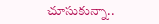చూసుకున్నా..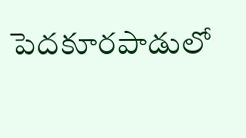పెదకూరపాడులో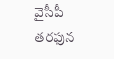వైసీపీ తరఫున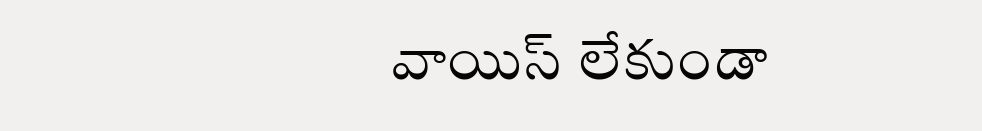వాయిస్ లేకుండా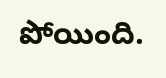పోయింది.